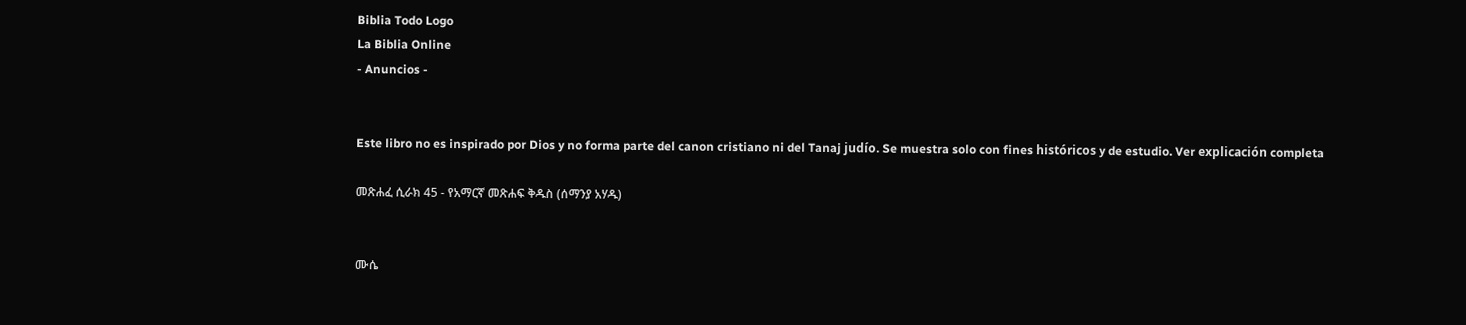Biblia Todo Logo
La Biblia Online
- Anuncios -


Este libro no es inspirado por Dios y no forma parte del canon cristiano ni del Tanaj judío. Se muestra solo con fines históricos y de estudio. Ver explicación completa

መጽሐፈ ሲራክ 45 - የአማርኛ መጽሐፍ ቅዱስ (ሰማንያ አሃዱ)


ሙሴ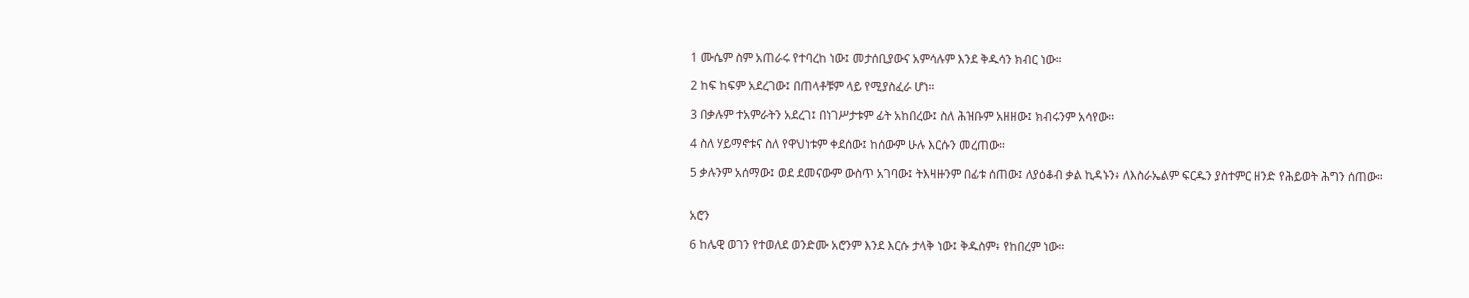1 ሙሴም ስም አጠራሩ የተባረከ ነው፤ መታሰቢያውና አምሳሉም እንደ ቅዱሳን ክብር ነው።

2 ከፍ ከፍም አደረገው፤ በጠላቶቹም ላይ የሚያስፈራ ሆነ።

3 በቃሉም ተአምራትን አደረገ፤ በነገሥታቱም ፊት አከበረው፤ ስለ ሕዝቡም አዘዘው፤ ክብሩንም አሳየው።

4 ስለ ሃይማኖቱና ስለ የዋህነቱም ቀደሰው፤ ከሰውም ሁሉ እርሱን መረጠው።

5 ቃሉንም አሰማው፤ ወደ ደመናውም ውስጥ አገባው፤ ትእዛዙንም በፊቱ ሰጠው፤ ለያዕቆብ ቃል ኪዳኑን፥ ለእስራኤልም ፍርዱን ያስተምር ዘንድ የሕይወት ሕግን ሰጠው።


አሮን

6 ከሌዊ ወገን የተወለደ ወንድሙ አሮንም እንደ እርሱ ታላቅ ነው፤ ቅዱስም፥ የከበረም ነው።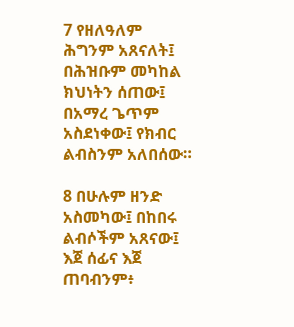7 የዘለዓለም ሕግንም አጸናለት፤ በሕዝቡም መካከል ክህነትን ሰጠው፤ በአማረ ጌጥም አስደነቀው፤ የክብር ልብስንም አለበሰው።

8 በሁሉም ዘንድ አስመካው፤ በከበሩ ልብሶችም አጸናው፤ እጀ ሰፊና እጀ ጠባብንም፥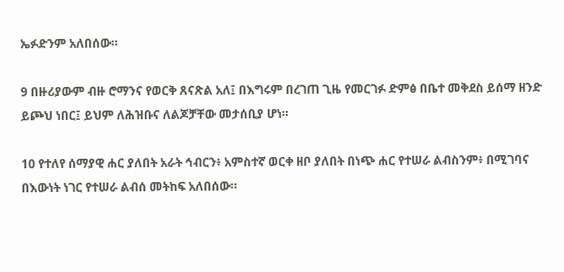ኤፉድንም አለበሰው።

9 በዙሪያውም ብዙ ሮማንና የወርቅ ጸናጽል አለ፤ በእግሩም በረገጠ ጊዜ የመርገፉ ድምፅ በቤተ መቅደስ ይሰማ ዘንድ ይጮህ ነበር፤ ይህም ለሕዝቡና ለልጆቻቸው መታሰቢያ ሆነ።

10 የተለየ ሰማያዊ ሐር ያለበት አራት ኅብርን፥ አምስተኛ ወርቀ ዘቦ ያለበት በነጭ ሐር የተሠራ ልብስንም፥ በሚገባና በእውነት ነገር የተሠራ ልብሰ መትከፍ አለበሰው።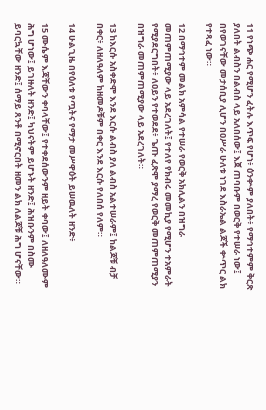11 የነጭ ሐር የሚሆን ፈትሉ እጥፍ የሆነ፥ ዕንቍም ያለበት፥ የማኅተምም ቅርጽ ያለበት ልብስን በልብስ ላይ አለበሰው፤ እጀ ጠባቡም በወርቅ የተሠራ ነው፤ በየወገናቸው መታሰቢያ ሊሆን በዐሥራ ሁለቱ ነገደ እስራኤል ልጆች ቍጥር ልክ የተጻፈ ነው።

12 በማኅተም መልክ አምሳል የተሠራ የወርቅ አክሊልን በዝግራ መጠምጠሚያው ላይ አደረገለት፤ የተለየ የክብሩ መመኪያ የሚሆን ተአምራት የሚያደርግበት፥ ለዐይን የተወደደ፥ ጌጡ ፈጽሞ ያማረ የወርቅ መጠምጠሚያን በዝግራ መጠምጠሚያው ላይ አደረገለት።

13 ከእርሱ አስቀድሞ እንደ እርሱ ልብስ ያለ ልብስ አልተሠራም፤ ከልጆቹ ብቻ በቀር፥ ለዘለዓለም ከዘመዶቹም በቀር እንደ እርሱ የለበሰ የለም።

14 ሁልጊዜ በየዕለቱ የጧትና የማታ መሥዋዕት ይሠዉለት ዘንድ፥

15 ሙሴም እጃቸውን ቀባላቸው፤ የተቀደሰውንም ዘይት ቀባው፤ ለዘለዓለሙም ሕግ ሆነው፤ ይገዙለት ዘንድ፤ ካህናትም ይሆኑት ዘንድ፤ ሕዝቡንም በስሙ ይባርኳቸው ዘንድ፤ ሰማይ ጸንቶ በሚኖርበት ዘመን ልክ ለልጆቹ ሕግ ሆናቸው።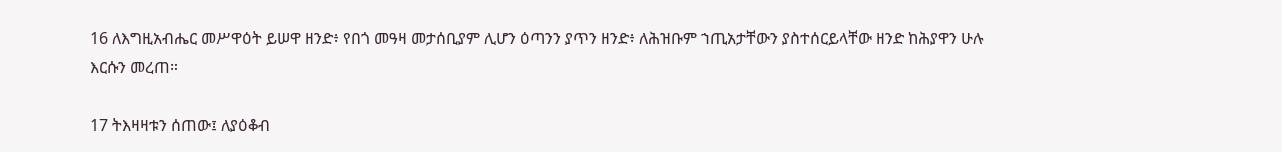16 ለእግዚአብሔር መሥዋዕት ይሠዋ ዘንድ፥ የበጎ መዓዛ መታሰቢያም ሊሆን ዕጣንን ያጥን ዘንድ፥ ለሕዝቡም ኀጢአታቸውን ያስተሰርይላቸው ዘንድ ከሕያዋን ሁሉ እርሱን መረጠ።

17 ትእዛዛቱን ሰጠው፤ ለያዕቆብ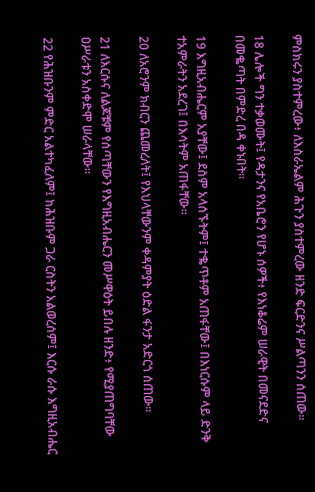ምስክሩን ያስተምረው፥ ለእስራኤልም ሕጉን ያስተምረው ዘንድ ፍርድንና ሥልጣንን ሰጠው።

18 ሌሎች ግን ተቃወሙት፤ የዳታንና የአቤሮን የሆኑ ሰዎች፥ የእነቆሬም ሠራዊት በመናደድና በመቈጣት በምድረ በዳ ቀኑበት።

19 እግዚአብሔርም አያቸው፤ ደስም አላሰኙትም፤ ተቈጥቶም አጠፋቸው፤ በእነርሱም ላይ ድንቅ ተአምራትን አደረገ፤ በእሳትም አጠፋቸው።

20 ለአሮንም ክብርን ጨመረለት፤ የእህላቸውንም ቀዳምያት ዕድል ፋንታ አድርጎ ሰጠው።

21 ለእርሱና ለልጆቹም የሰጣቸውን የእግዚአብሔርን መሥዋዕት ይበሉ ዘንድ፥ የሚያጠግባቸው ዐሥራቱን አስቀድሞ ሠራላቸው።

22 የሕዝቡንም ምድር አልተካፈለም፤ ከሕዝቡም ጋራ ርስትን አልወረሰም፤ እርሱ ራሱ እግዚአብሔር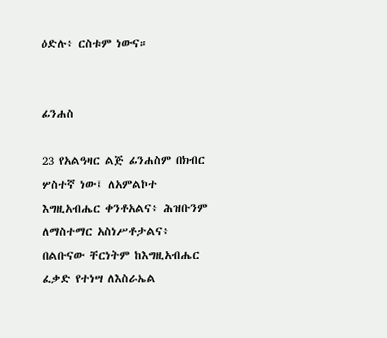ዕድሉ፥ ርስቱም ነውና።


ፊንሐስ

23 የአልዓዛር ልጅ ፊንሐስም በክብር ሦስተኛ ነው፤ ለአምልኮተ እግዚአብሔር ቀንቶአልና፥ ሕዝቡንም ለማስተማር አስነሥቶታልና፥ በልቡናው ቸርነትም ከእግዚአብሔር ፈቃድ የተነሣ ለእስራኤል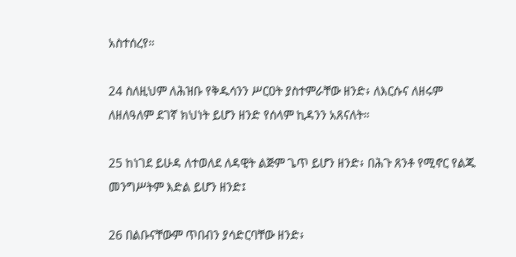አስተሰረየ።

24 ስለዚህም ለሕዝቡ የቅዱሳንን ሥርዐት ያስተምራቸው ዘንድ፥ ለእርሱና ለዘሩም ለዘለዓለም ደገኛ ክህነት ይሆን ዘንድ የሰላም ኪዳንን አጸናለት።

25 ከነገደ ይሁዳ ለተወለደ ለዳዊት ልጅም ጌጥ ይሆን ዘንድ፥ በሕጉ ጸንቶ የሚኖር የልጁ መንግሥትም እድል ይሆን ዘንድ፤

26 በልቡናቸውም ጥበብን ያሳድርባቸው ዘንድ፥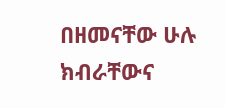በዘመናቸው ሁሉ ክብራቸውና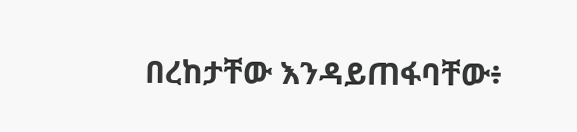በረከታቸው እንዳይጠፋባቸው፥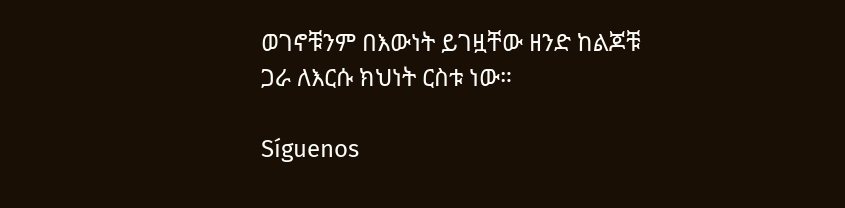ወገኖቹንም በእውነት ይገዟቸው ዘንድ ከልጆቹ ጋራ ለእርሱ ክህነት ርስቱ ነው።

Síguenos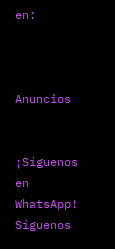en:



Anuncios


¡Síguenos en WhatsApp! Síguenos